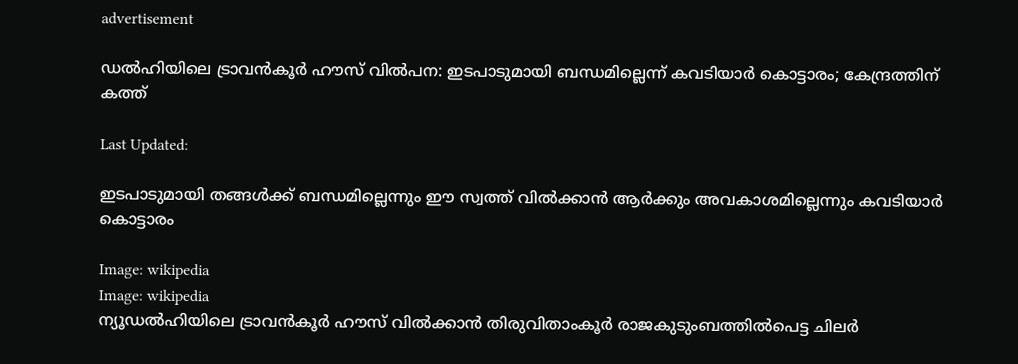advertisement

ഡൽഹിയിലെ ട്രാവൻകൂർ ഹൗസ് വിൽപന: ഇടപാടുമായി ബന്ധമില്ലെന്ന് കവടിയാ‍ർ കൊട്ടാരം; കേന്ദ്രത്തിന് കത്ത്

Last Updated:

ഇടപാടുമായി തങ്ങൾക്ക് ബന്ധമില്ലെന്നും ഈ സ്വത്ത് വിൽക്കാൻ ആർക്കും അവകാശമില്ലെന്നും കവടിയാർ കൊട്ടാരം

Image: wikipedia
Image: wikipedia
ന്യൂഡൽഹിയിലെ ട്രാവൻകൂർ ഹൗസ് വിൽക്കാൻ തിരുവിതാംകൂർ രാജകുടുംബത്തിൽപെട്ട ചിലർ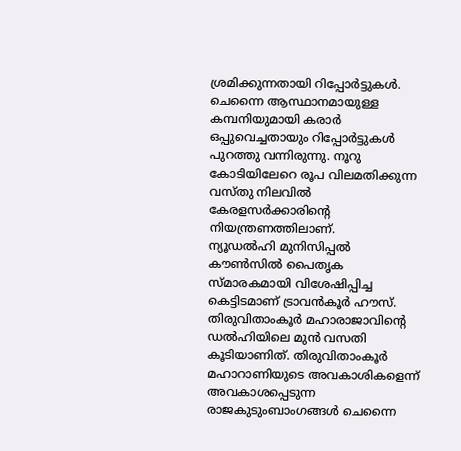ശ്രമിക്കുന്നതായി റിപ്പോർട്ടുകൾ. ചെന്നൈ ആസ്ഥാനമായുള്ള കമ്പനിയുമായി കരാർ ഒപ്പുവെച്ചതായും റിപ്പോർട്ടുകൾ പുറത്തു വന്നിരുന്നു. നൂറു കോടിയിലേറെ രൂപ വിലമതിക്കുന്ന വസ്തു നിലവിൽ കേരളസർക്കാരിന്റെ നിയന്ത്രണത്തിലാണ്.
ന്യൂഡൽഹി മുനിസിപ്പൽ കൗൺസിൽ പൈതൃക സ്മാരകമായി വിശേഷിപ്പിച്ച കെട്ടിടമാണ് ട്രാവൻകൂർ ഹൗസ്. തിരുവിതാംകൂർ മഹാരാജാവിന്റെ ഡൽഹിയിലെ മുൻ വസതി കൂടിയാണിത്. തിരുവിതാംകൂർ മഹാറാണിയുടെ അവകാശികളെന്ന് അവകാശപ്പെടുന്ന രാജകുടുംബാംഗങ്ങൾ ചെന്നൈ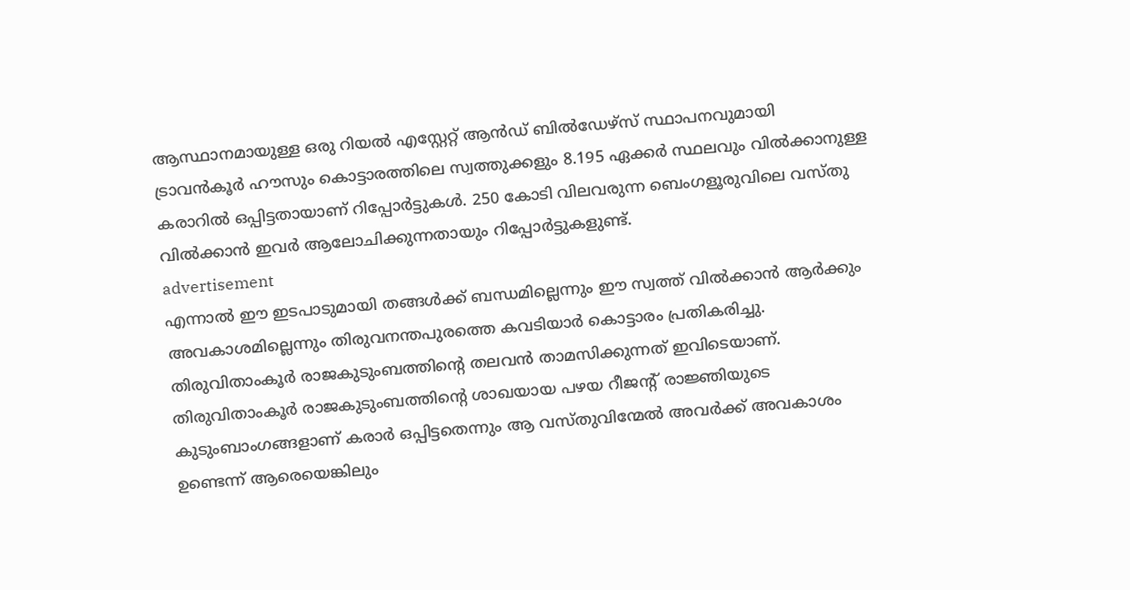ആസ്ഥാനമായുള്ള ഒരു റിയൽ എസ്റ്റേറ്റ് ആൻഡ് ബിൽഡേഴ്‌സ് സ്ഥാപനവുമായി ട്രാവൻകൂർ ഹൗസും കൊട്ടാരത്തിലെ സ്വത്തുക്കളും 8.195 ഏക്കർ സ്ഥലവും വിൽക്കാനുള്ള കരാറിൽ ഒപ്പിട്ടതായാണ് റിപ്പോർട്ടുകൾ. 250 കോടി വിലവരുന്ന ബെംഗളൂരുവിലെ വസ്തു വിൽക്കാൻ ഇവർ ആലോചിക്കുന്നതായും റിപ്പോർട്ടുകളുണ്ട്.
advertisement
എന്നാൽ ഈ ഇടപാടുമായി തങ്ങൾക്ക് ബന്ധമില്ലെന്നും ഈ സ്വത്ത് വിൽക്കാൻ ആർക്കും അവകാശമില്ലെന്നും തിരുവനന്തപുരത്തെ കവടിയാർ കൊട്ടാരം പ്രതികരിച്ചു. തിരുവിതാംകൂർ രാജകുടുംബത്തിന്റെ തലവൻ താമസിക്കുന്നത് ഇവിടെയാണ്. തിരുവിതാംകൂർ രാജകുടുംബത്തിന്റെ ശാഖയായ പഴയ റീജന്റ് രാജ്ഞിയുടെ കുടുംബാംഗങ്ങളാണ് കരാർ ഒപ്പിട്ടതെന്നും ആ വസ്തുവിന്മേൽ അവർക്ക് അവകാശം ഉണ്ടെന്ന് ആരെയെങ്കിലും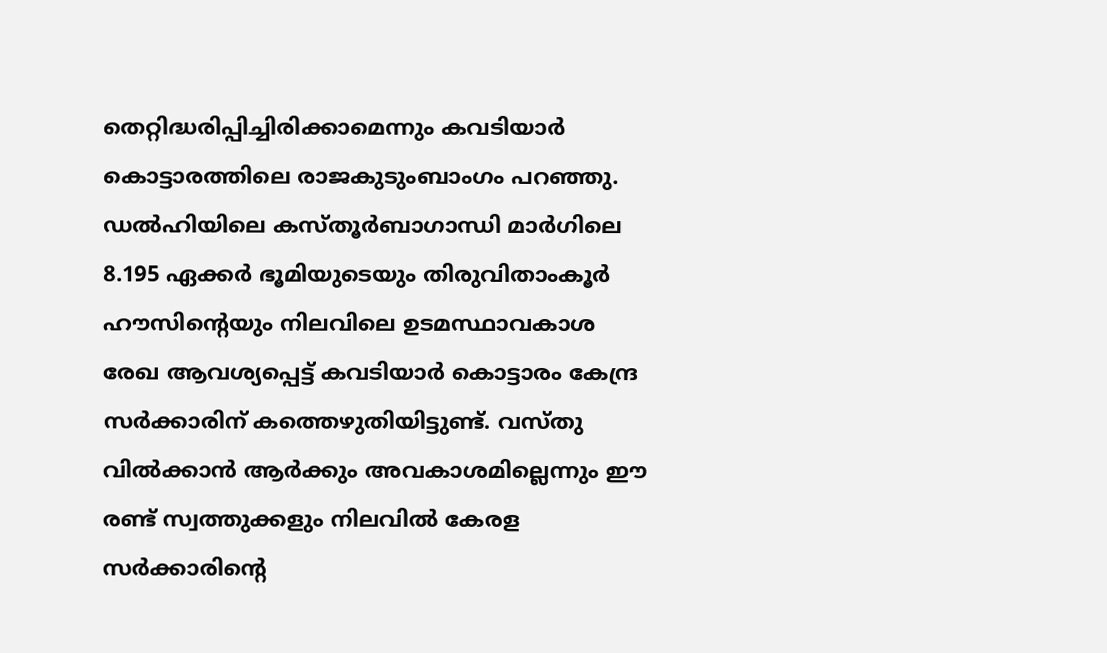തെറ്റിദ്ധരിപ്പിച്ചിരിക്കാമെന്നും കവടിയാർ കൊട്ടാരത്തിലെ രാജകുടുംബാംഗം പറഞ്ഞു. ഡൽഹിയിലെ കസ്തൂർബാഗാന്ധി മാർഗിലെ 8.195 ഏക്കർ ഭൂമിയുടെയും തിരുവിതാംകൂർ ഹൗസിന്റെയും നിലവിലെ ഉടമസ്ഥാവകാശ രേഖ ആവശ്യപ്പെട്ട് കവടിയാർ കൊട്ടാരം കേന്ദ്ര സർക്കാരിന് കത്തെഴുതിയിട്ടുണ്ട്. വസ്തു വിൽക്കാൻ ആർക്കും അവകാശമില്ലെന്നും ഈ രണ്ട് സ്വത്തുക്കളും നിലവിൽ കേരള സർക്കാരിന്റെ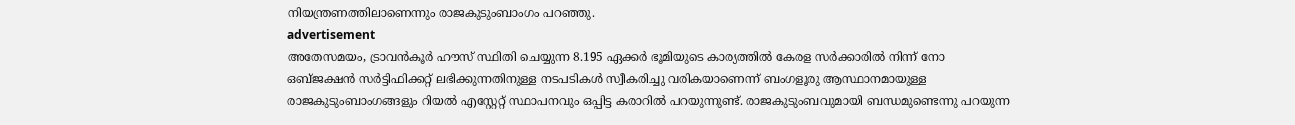നിയന്ത്രണത്തിലാണെന്നും രാജകുടുംബാംഗം പറഞ്ഞു.
advertisement
അതേസമയം, ട്രാവൻകൂർ ഹൗസ് സ്ഥിതി ചെയ്യുന്ന 8.195 ഏക്കർ ഭൂമിയുടെ കാര്യത്തിൽ കേരള സർക്കാരിൽ നിന്ന് നോ ഒബ്ജക്ഷൻ സർട്ടിഫിക്കറ്റ് ലഭിക്കുന്നതിനുള്ള നടപടികൾ സ്വീകരിച്ചു വരികയാണെന്ന് ബംഗളൂരു ആസ്ഥാനമായുള്ള രാജകുടുംബാംഗങ്ങളും റിയൽ എസ്റ്റേറ്റ് സ്ഥാപനവും ഒപ്പിട്ട കരാറിൽ പറയുന്നുണ്ട്. രാജകുടുംബവുമായി ബന്ധമുണ്ടെന്നു പറയുന്ന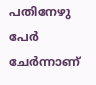പതിനേഴു പേർ ചേർന്നാണ്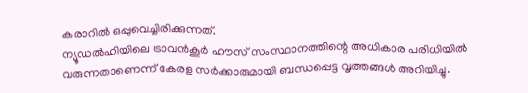കരാറിൽ ഒപ്പുവെച്ചിരിക്കുന്നത്.
ന്യൂഡൽഹിയിലെ ട്രാവൻകൂർ ഹൗസ് സംസ്ഥാനത്തിന്റെ അധികാര പരിധിയിൽ വരുന്നതാണെന്ന് കേരള സർക്കാരുമായി ബന്ധപ്പെട്ട വൃത്തങ്ങൾ അറിയിച്ചു.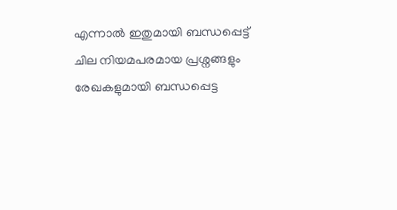എന്നാൽ ഇതുമായി ബന്ധപ്പെട്ട് ചില നിയമപരമായ പ്രശ്നങ്ങളും രേഖകളുമായി ബന്ധപ്പെട്ട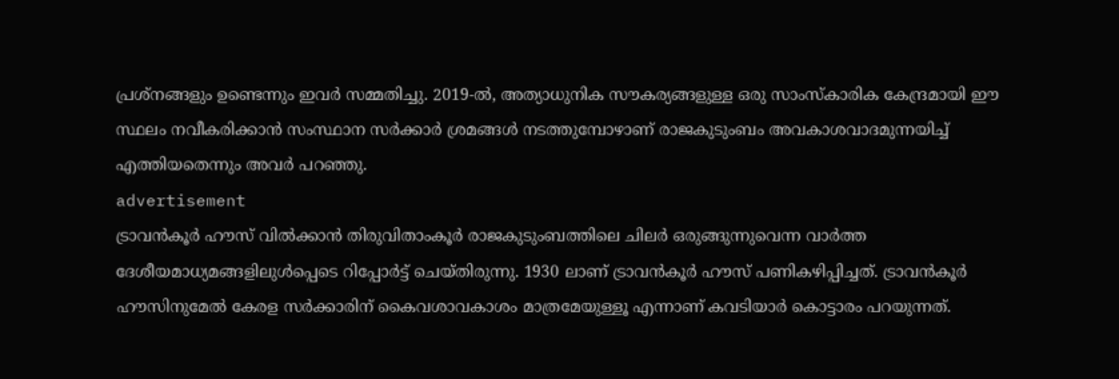പ്രശ്നങ്ങളും ഉണ്ടെന്നും ഇവർ സമ്മതിച്ചു. 2019-ൽ, അത്യാധുനിക സൗകര്യങ്ങളുള്ള ഒരു സാംസ്കാരിക കേന്ദ്രമായി ഈ സ്ഥലം നവീകരിക്കാൻ സംസ്ഥാന സർക്കാർ ശ്രമങ്ങൾ നടത്തുമ്പോഴാണ് രാജകുടുംബം അവകാശവാദമുന്നയിച്ച് എത്തിയതെന്നും അവർ പറഞ്ഞു.
advertisement
ട്രാവൻകൂർ ഹൗസ് വിൽക്കാൻ തിരുവിതാംകൂർ രാജകുടുംബത്തിലെ ചിലർ ഒരുങ്ങുന്നുവെന്ന വാർത്ത ദേശീയമാധ്യമങ്ങളിലുൾപ്പെടെ റിപ്പോർട്ട് ചെയ്തിരുന്നു. 1930 ലാണ് ട്രാവൻകൂർ ഹൗസ് പണികഴിപ്പിച്ചത്. ട്രാവൻകൂർ ഹൗസിനുമേൽ കേരള സർക്കാരിന് കൈവശാവകാശം മാത്രമേയുള്ളൂ എന്നാണ് കവടിയാർ കൊട്ടാരം പറയുന്നത്.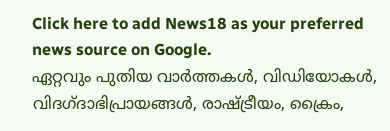Click here to add News18 as your preferred news source on Google.
ഏറ്റവും പുതിയ വാർത്തകൾ, വിഡിയോകൾ, വിദഗ്ദാഭിപ്രായങ്ങൾ, രാഷ്ട്രീയം, ക്രൈം,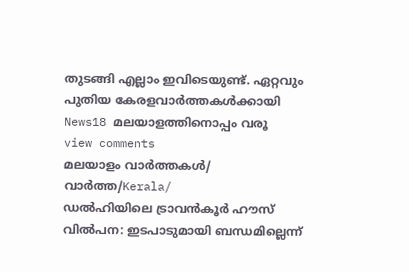തുടങ്ങി എല്ലാം ഇവിടെയുണ്ട്. ഏറ്റവും പുതിയ കേരളവാർത്തകൾക്കായി News18 മലയാളത്തിനൊപ്പം വരൂ
view comments
മലയാളം വാർത്തകൾ/ വാർത്ത/Kerala/
ഡൽഹിയിലെ ട്രാവൻകൂർ ഹൗസ് വിൽപന: ഇടപാടുമായി ബന്ധമില്ലെന്ന്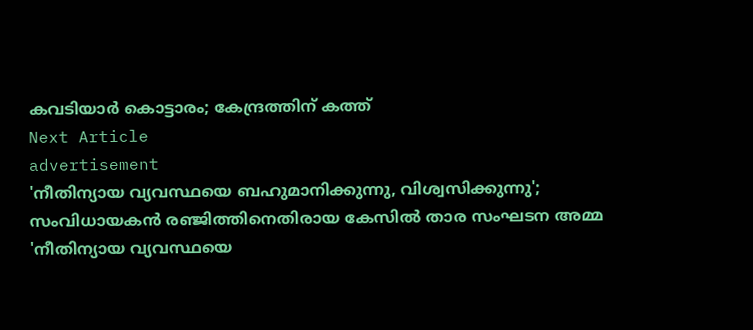കവടിയാ‍ർ കൊട്ടാരം; കേന്ദ്രത്തിന് കത്ത്
Next Article
advertisement
'നീതിന്യായ വ്യവസ്ഥയെ ബഹുമാനിക്കുന്നു, വിശ്വസിക്കുന്നു'; സംവിധായകൻ രഞ്ജിത്തിനെതിരായ കേസിൽ താര സംഘടന അമ്മ
'നീതിന്യായ വ്യവസ്ഥയെ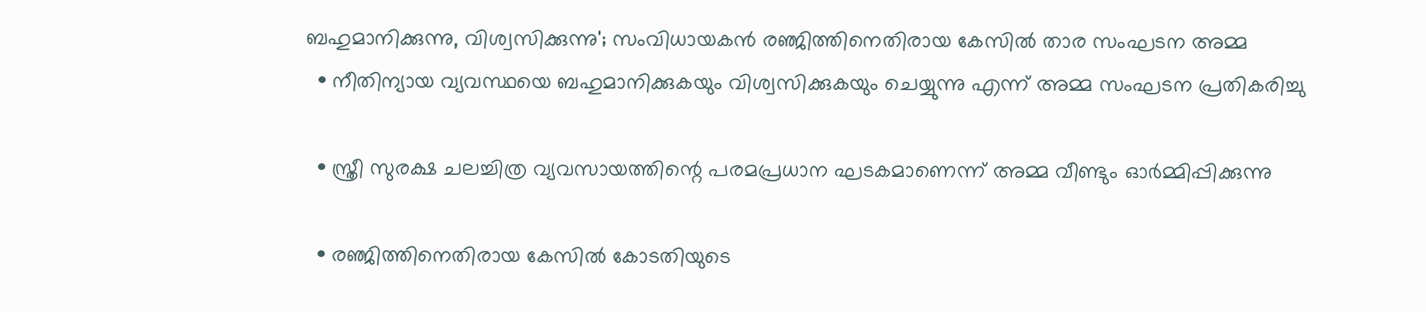ബഹുമാനിക്കുന്നു, വിശ്വസിക്കുന്നു'; സംവിധായകൻ രഞ്ജിത്തിനെതിരായ കേസിൽ താര സംഘടന അമ്മ
  • നീതിന്യായ വ്യവസ്ഥയെ ബഹുമാനിക്കുകയും വിശ്വസിക്കുകയും ചെയ്യുന്നു എന്ന് അമ്മ സംഘടന പ്രതികരിച്ചു

  • സ്ത്രീ സുരക്ഷ ചലച്ചിത്ര വ്യവസായത്തിന്റെ പരമപ്രധാന ഘടകമാണെന്ന് അമ്മ വീണ്ടും ഓർമ്മിപ്പിക്കുന്നു

  • രഞ്ജിത്തിനെതിരായ കേസിൽ കോടതിയുടെ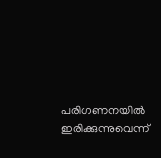പരിഗണനയിൽ ഇരിക്കുന്നുവെന്ന്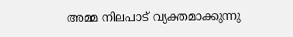അമ്മ നിലപാട് വ്യക്തമാക്കുന്നു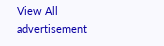View All
advertisement